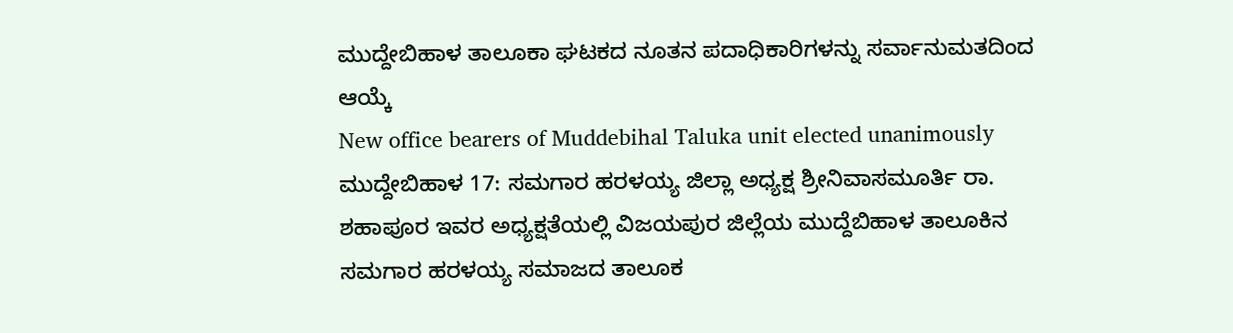ಮುದ್ದೇಬಿಹಾಳ ತಾಲೂಕಾ ಘಟಕದ ನೂತನ ಪದಾಧಿಕಾರಿಗಳನ್ನು ಸರ್ವಾನುಮತದಿಂದ ಆಯ್ಕೆ
New office bearers of Muddebihal Taluka unit elected unanimously
ಮುದ್ದೇಬಿಹಾಳ 17: ಸಮಗಾರ ಹರಳಯ್ಯ ಜಿಲ್ಲಾ ಅಧ್ಯಕ್ಷ ಶ್ರೀನಿವಾಸಮೂರ್ತಿ ರಾ. ಶಹಾಪೂರ ಇವರ ಅಧ್ಯಕ್ಷತೆಯಲ್ಲಿ ವಿಜಯಪುರ ಜಿಲ್ಲೆಯ ಮುದ್ದೆಬಿಹಾಳ ತಾಲೂಕಿನ ಸಮಗಾರ ಹರಳಯ್ಯ ಸಮಾಜದ ತಾಲೂಕ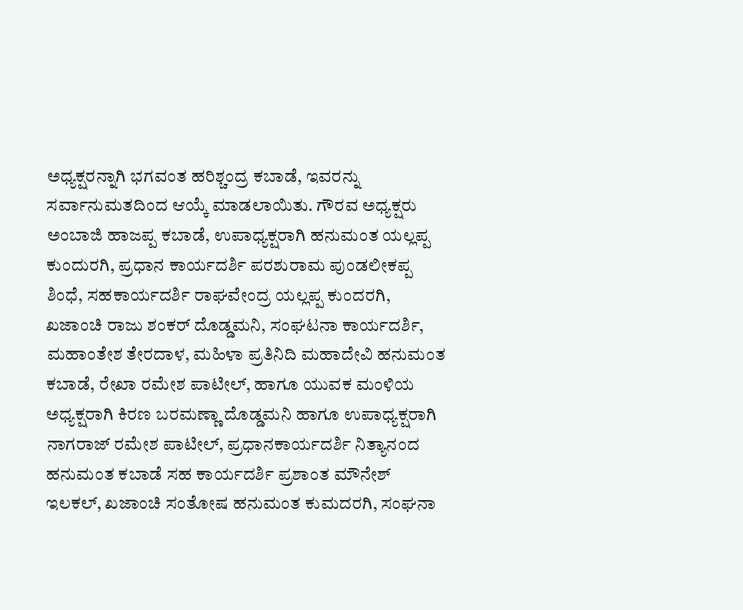ಅಧ್ಯಕ್ಷರನ್ನಾಗಿ ಭಗವಂತ ಹರಿಶ್ಚಂದ್ರ ಕಬಾಡೆ, ಇವರನ್ನು ಸರ್ವಾನುಮತದಿಂದ ಆಯ್ಕೆ ಮಾಡಲಾಯಿತು. ಗೌರವ ಅಧ್ಯಕ್ಷರು ಅಂಬಾಜಿ ಹಾಜಪ್ಪ ಕಬಾಡೆ, ಉಪಾಧ್ಯಕ್ಷರಾಗಿ ಹನುಮಂತ ಯಲ್ಲಪ್ಪ ಕುಂದುರಗಿ, ಪ್ರಧಾನ ಕಾರ್ಯದರ್ಶಿ ಪರಶುರಾಮ ಪುಂಡಲೀಕಪ್ಪ ಶಿಂಧೆ, ಸಹಕಾರ್ಯದರ್ಶಿ ರಾಘವೇಂದ್ರ ಯಲ್ಲಪ್ಪ ಕುಂದರಗಿ, ಖಜಾಂಚಿ ರಾಜು ಶಂಕರ್ ದೊಡ್ಡಮನಿ, ಸಂಘಟನಾ ಕಾರ್ಯದರ್ಶಿ, ಮಹಾಂತೇಶ ತೇರದಾಳ, ಮಹಿಳಾ ಪ್ರತಿನಿದಿ ಮಹಾದೇವಿ ಹನುಮಂತ ಕಬಾಡೆ, ರೇಖಾ ರಮೇಶ ಪಾಟೀಲ್, ಹಾಗೂ ಯುವಕ ಮಂಳಿಯ ಅಧ್ಯಕ್ಷರಾಗಿ ಕಿರಣ ಬರಮಣ್ಣಾ ದೊಡ್ಡಮನಿ ಹಾಗೂ ಉಪಾಧ್ಯಕ್ಷರಾಗಿ ನಾಗರಾಜ್ ರಮೇಶ ಪಾಟೀಲ್, ಪ್ರಧಾನಕಾರ್ಯದರ್ಶಿ ನಿತ್ಯಾನಂದ ಹನುಮಂತ ಕಬಾಡೆ ಸಹ ಕಾರ್ಯದರ್ಶಿ ಪ್ರಶಾಂತ ಮೌನೇಶ್ ಇಲಕಲ್, ಖಜಾಂಚಿ ಸಂತೋಷ ಹನುಮಂತ ಕುಮದರಗಿ, ಸಂಘನಾ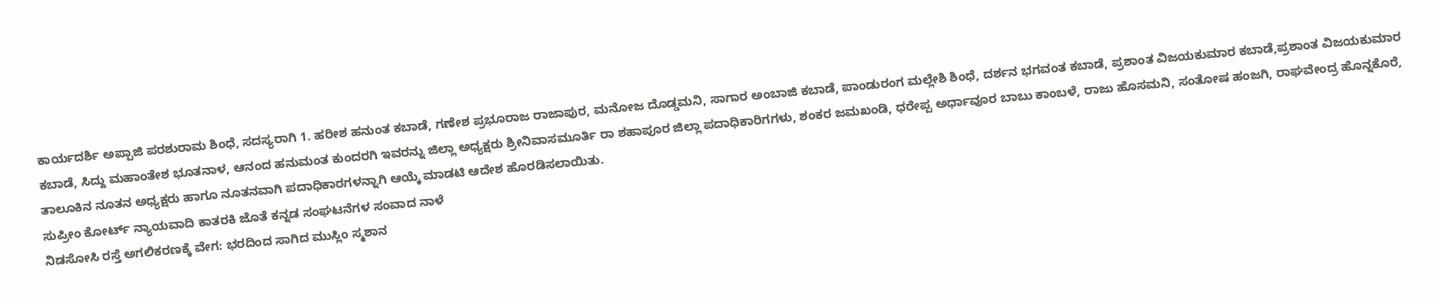ಕಾರ್ಯದರ್ಶಿ ಅಪ್ಪಾಜಿ ಪರಶುರಾಮ ಶಿಂಧೆ, ಸದಸ್ಯರಾಗಿ 1. ಹರೀಶ ಹನುಂತ ಕಬಾಡೆ, ಗಣೇಶ ಪ್ರಭೂರಾಜ ರಾಜಾಪುರ, ಮನೋಜ ದೊಡ್ಡಮನಿ, ಸಾಗಾರ ಅಂಬಾಜಿ ಕಬಾಡೆ, ಪಾಂಡುರಂಗ ಮಲ್ಲೇಶಿ ಶಿಂಧೆ, ದರ್ಶನ ಭಗವಂತ ಕಬಾಡೆ, ಪ್ರಶಾಂತ ವಿಜಯಕುಮಾರ ಕಬಾಡೆ,ಪ್ರಶಾಂತ ವಿಜಯಕುಮಾರ ಕಬಾಡೆ, ಸಿದ್ದು ಮಹಾಂತೇಶ ಭೂತನಾಳ, ಆನಂದ ಹನುಮಂತ ಕುಂದರಗಿ ಇವರನ್ನು ಜಿಲ್ಲಾ ಅಧ್ಯಕ್ಷರು ಶ್ರೀನಿವಾಸಮೂರ್ತಿ ರಾ ಶಹಾಪೂರ ಜಿಲ್ಲಾ ಪದಾಧಿಕಾರಿಗಗಳು, ಶಂಕರ ಜಮಖಂಡಿ, ಧರೇಪ್ಪ ಅರ್ಧಾವೂರ ಬಾಬು ಕಾಂಬಳೆ, ರಾಜು ಹೊಸಮನಿ, ಸಂತೋಷ ಹಂಜಗಿ, ರಾಘವೇಂದ್ರ ಹೊನ್ನಕೊರೆ, ತಾಲೂಕಿನ ನೂತನ ಅಧ್ಯಕ್ಷರು ಹಾಗೂ ನೂತನವಾಗಿ ಪದಾಧಿಕಾರಗಳನ್ನಾಗಿ ಆಯ್ಕೆ ಮಾಡಟಿ ಆದೇಶ ಹೊರಡಿಸಲಾಯಿತು.
ಸುಪ್ರೀಂ ಕೋರ್ಟ್ ನ್ಯಾಯವಾದಿ ಕಾತರಕಿ ಜೊತೆ ಕನ್ನಡ ಸಂಘಟನೆಗಳ ಸಂವಾದ ನಾಳೆ
ನಿಡಸೋಸಿ ರಸ್ತೆ ಅಗಲಿಕರಣಕ್ಕೆ ವೇಗ: ಭರದಿಂದ ಸಾಗಿದ ಮುಸ್ಲಿಂ ಸ್ಮಶಾನ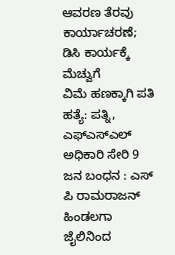ಆವರಣ ತೆರವು ಕಾರ್ಯಾಚರಣೆ; ಡಿಸಿ ಕಾರ್ಯಕ್ಕೆ ಮೆಚ್ವುಗೆ
ವಿಮೆ ಹಣಕ್ಕಾಗಿ ಪತಿ ಹತ್ಯೆ: ಪತ್ನಿ, ಎಫ್ಎಸ್ಎಲ್ ಅಧಿಕಾರಿ ಸೇರಿ 9 ಜನ ಬಂಧನ : ಎಸ್ ಪಿ ರಾಮರಾಜನ್
ಹಿಂಡಲಗಾ ಜೈಲಿನಿಂದ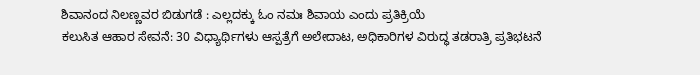ಶಿವಾನಂದ ನಿಲಣ್ಣವರ ಬಿಡುಗಡೆ : ಎಲ್ಲದಕ್ಕು ಓಂ ನಮಃ ಶಿವಾಯ ಎಂದು ಪ್ರತಿಕ್ರಿಯೆ
ಕಲುಸಿತ ಆಹಾರ ಸೇವನೆ: 30 ವಿಧ್ಯಾರ್ಥಿಗಳು ಆಸ್ಪತ್ರೆಗೆ ಅಲೇದಾಟ, ಅಧಿಕಾರಿಗಳ ವಿರುದ್ಧ ತಡರಾತ್ರಿ ಪ್ರತಿಭಟನೆ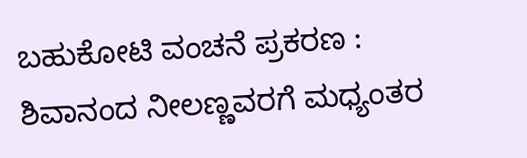ಬಹುಕೋಟಿ ವಂಚನೆ ಪ್ರಕರಣ : ಶಿವಾನಂದ ನೀಲಣ್ಣವರಗೆ ಮಧ್ಯಂತರ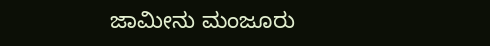ಜಾಮೀನು ಮಂಜೂರು